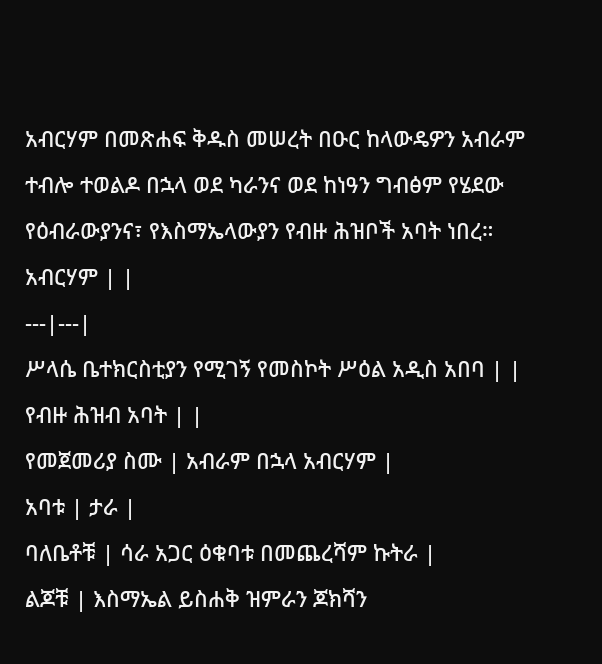አብርሃም በመጽሐፍ ቅዱስ መሠረት በዑር ከላውዴዎን አብራም ተብሎ ተወልዶ በኋላ ወደ ካራንና ወደ ከነዓን ግብፅም የሄደው የዕብራውያንና፣ የእስማኤላውያን የብዙ ሕዝቦች አባት ነበረ።
አብርሃም | |
---|---|
ሥላሴ ቤተክርስቲያን የሚገኝ የመስኮት ሥዕል አዲስ አበባ | |
የብዙ ሕዝብ አባት | |
የመጀመሪያ ስሙ | አብራም በኋላ አብርሃም |
አባቱ | ታራ |
ባለቤቶቹ | ሳራ አጋር ዕቁባቱ በመጨረሻም ኩትራ |
ልጆቹ | እስማኤል ይስሐቅ ዝምራን ጆክሻን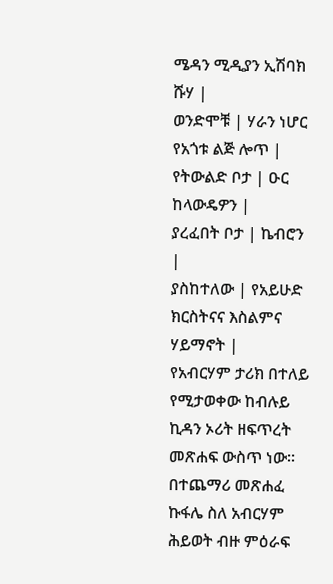ሜዳን ሚዲያን ኢሽባክ ሹሃ |
ወንድሞቹ | ሃራን ነሆር የአጎቱ ልጅ ሎጥ |
የትውልድ ቦታ | ዑር ከላውዴዎን |
ያረፈበት ቦታ | ኬብሮን |
ያስከተለው | የአይሁድ ክርስትናና እስልምና ሃይማኖት |
የአብርሃም ታሪክ በተለይ የሚታወቀው ከብሉይ ኪዳን ኦሪት ዘፍጥረት መጽሐፍ ውስጥ ነው። በተጨማሪ መጽሐፈ ኩፋሌ ስለ አብርሃም ሕይወት ብዙ ምዕራፍ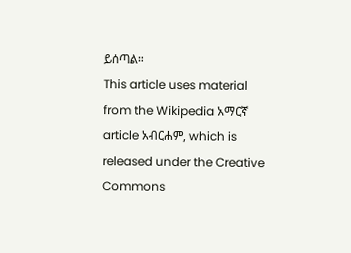ይሰጣል።
This article uses material from the Wikipedia አማርኛ article አብርሐም, which is released under the Creative Commons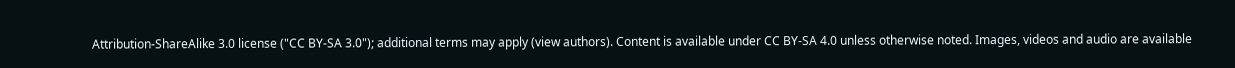Attribution-ShareAlike 3.0 license ("CC BY-SA 3.0"); additional terms may apply (view authors). Content is available under CC BY-SA 4.0 unless otherwise noted. Images, videos and audio are available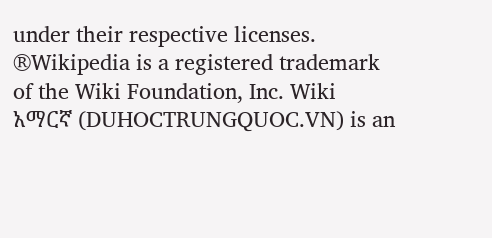under their respective licenses.
®Wikipedia is a registered trademark of the Wiki Foundation, Inc. Wiki አማርኛ (DUHOCTRUNGQUOC.VN) is an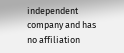independent company and has no affiliation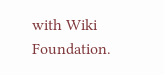with Wiki Foundation.